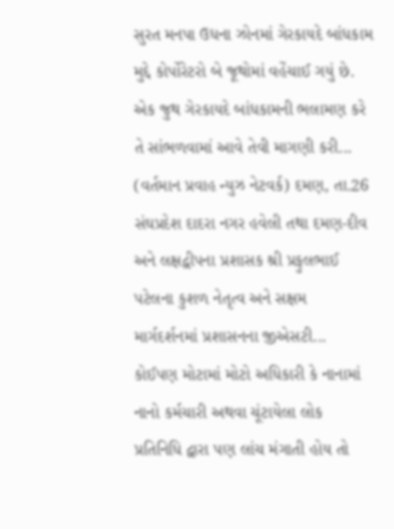સુરત મનપા ઉધના ઝોનમાં ગેરકાયદે બાંધકામ મુદ્દે કોર્પોરેટરો બે જૂથોમાં વહેંચાઈ ગયું છે. એક જુથ ગેરકાયદે બાંધકામની ભલામણ કરે તે સાંભળવામાં આવે તેવી માગણી કરી...
(વર્તમાન પ્રવાહ ન્યુઝ નેટવર્ક) દમણ, તા.26 સંઘપ્રદેશ દાદરા નગર હવેલી તથા દમણ-દીવ અને લક્ષદ્વીપના પ્રશાસક શ્રી પ્રફુલભાઈ પટેલના કુશળ નેતૃત્વ અને સક્ષમ માર્ગદર્શનમાં પ્રશાસનના જીએસટી...
કોઈપણ મોટામાં મોટો અધિકારી કે નાનામાં નાનો કર્મચારી અથવા ચૂંટાયેલા લોક પ્રતિનિધિ દ્વારા પણ લાંચ મંગાતી હોય તો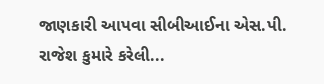જાણકારી આપવા સીબીઆઈના એસ.પી. રાજેશ કુમારે કરેલી...